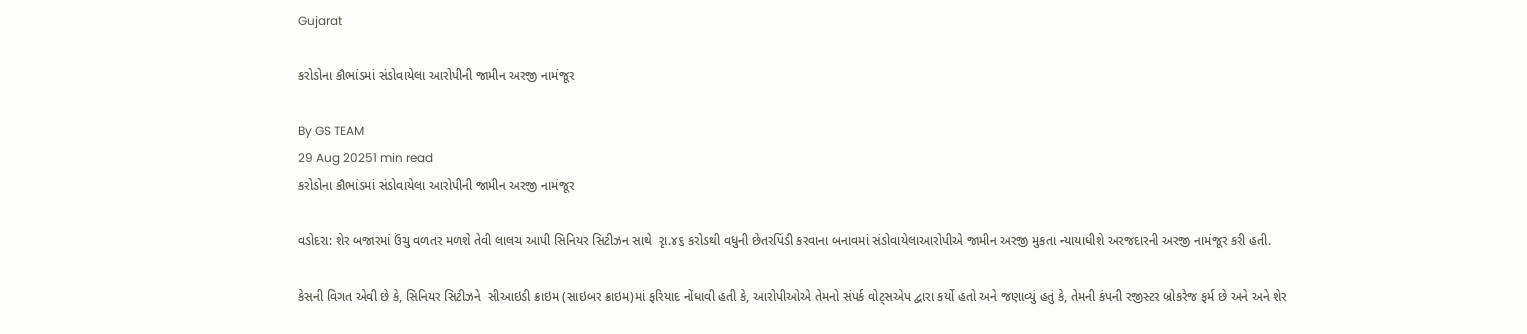Gujarat

કરોડોના કૌભાંડમાં સંડોવાયેલા આરોપીની જામીન અરજી નામંજૂર

By GS TEAM
29 Aug 20251 min read
કરોડોના કૌભાંડમાં સંડોવાયેલા આરોપીની જામીન અરજી નામંજૂર

વડોદરા: શેર બજારમાં ઉંચુ વળતર મળશે તેવી લાલચ આપી સિનિયર સિટીઝન સાથે  રૃા.૪૬ કરોડથી વધુની છેતરપિંડી કરવાના બનાવમાં સંડોવાયેલાઆરોપીએ જામીન અરજી મુકતા ન્યાયાધીશે અરજદારની અરજી નામંજૂર કરી હતી.

કેસની વિગત એવી છે કે, સિનિયર સિટીઝને  સીઆઇડી ક્રાઇમ (સાઇબર ક્રાઇમ)માં ફરિયાદ નોંધાવી હતી કે, આરોપીઓએ તેમનો સંપર્ક વોટ્સએપ દ્વારા કર્યો હતો અને જણાવ્યું હતું કે, તેમની કંપની રજીસ્ટર બ્રોકરેજ ફર્મ છે અને અને શેર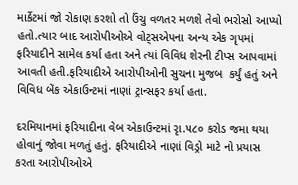માર્કેટમાં જો રોકાણ કરશો તો ઉંચુ વળતર મળશે તેવો ભરોસો આપ્યો હતો.ત્યાર બાદ આરોપીઓએ વોટ્સએપના અન્ય એક ગૃપમાં ફરિયાદીને સામેલ કર્યા હતા અને ત્યાં વિવિધ શેરની ટીપ્સ આપવામાં આવતી હતી.ફરિયાદીએ આરોપીઓની સુચના મુજબ  કર્યું હતું અને વિવિધ બેંક એકાઉન્ટમાં નાણાં ટ્રાન્સફર કર્યા હતા.

દરમિયાનમાં ફરિયાદીના વેબ એકાઉન્ટમાં રૃા.૫૮૦ કરોડ જમા થયા હોવાનું જોવા મળતું હતું. ફરિયાદીએ નાણાં વિડ્રો માટે નો પ્રયાસ કરતા આરોપીઓએ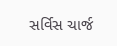સર્વિસ ચાર્જ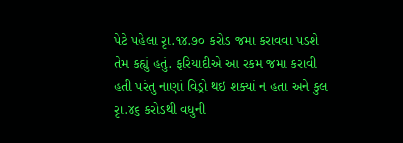પેટે પહેલા રૃા.૧૪.૭૦ કરોડ જમા કરાવવા પડશે તેમ કહ્યું હતું. ફરિયાદીએ આ રકમ જમા કરાવી હતી પરંતુ નાણાં વિડ્રો થઇ શક્યાં ન હતા અને કુલ રૃા.૪૬ કરોડથી વધુની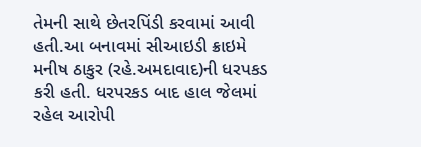તેમની સાથે છેતરપિંડી કરવામાં આવી હતી.આ બનાવમાં સીઆઇડી ક્રાઇમે મનીષ ઠાકુર (રહે.અમદાવાદ)ની ધરપકડ કરી હતી. ધરપરકડ બાદ હાલ જેલમાં રહેલ આરોપી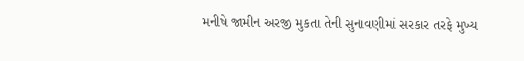મનીષે જામીન અરજી મુકતા તેની સુનાવણીમાં સરકાર તરફે મુખ્ય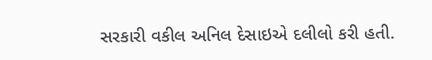સરકારી વકીલ અનિલ દેસાઇએ દલીલો કરી હતી.